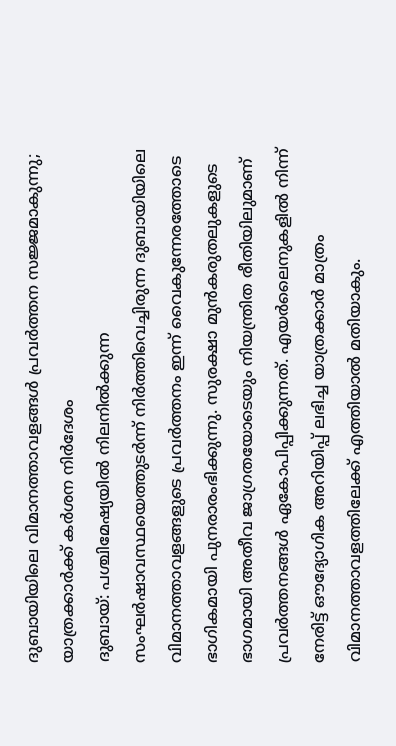ദുബായിയിലെ വിമാനത്താവളങ്ങൾ പ്രവർത്തന സജ്ജമാകുന്നു; യാത്രക്കാർക്ക് കർശന നിർദേശം
ദുബായ്: പശ്ചിമേഷ്യയിൽ നിലനിൽക്കുന്ന സംഘർഷാവസ്ഥയെത്തുടർന്ന് നിർത്തിവെച്ചിരുന്ന ദുബായിയിലെ വിമാനത്താവളങ്ങളുടെ പ്രവർത്തനം ഇന്ന് വൈകുന്നേരത്തോടെ ഭാഗികമായി പുനരാരംഭിക്കുന്നു. സുരക്ഷാ മുൻകരുതലുകളുടെ ഭാഗമായി അതീവ ജാഗ്രതയോടെയും നിയന്ത്രിത രീതിയിലുമാണ് പ്രവർത്തനങ്ങൾ ഏകോപിപ്പിക്കുന്നത്. എയർലൈനുകളിൽ നിന്ന് നേരിട്ട് ഔദ്യോഗിക അറിയിപ്പ് ലഭിച്ച യാത്രക്കാർ മാത്രം വിമാനത്താവളത്തിലേക്ക് എത്തിയാൽ മതിയാകും.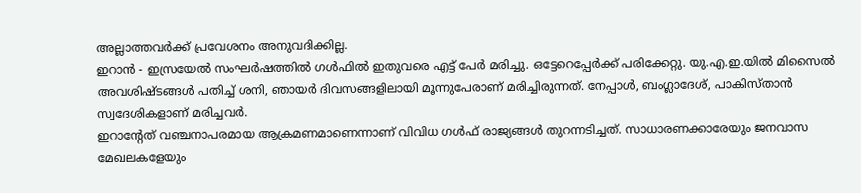അല്ലാത്തവർക്ക് പ്രവേശനം അനുവദിക്കില്ല.
ഇറാൻ - ഇസ്രയേൽ സംഘർഷത്തിൽ ഗൾഫിൽ ഇതുവരെ എട്ട് പേർ മരിച്ചു. ഒട്ടേറെപ്പേർക്ക് പരിക്കേറ്റു. യു.എ.ഇ.യിൽ മിസൈൽ അവശിഷ്ടങ്ങൾ പതിച്ച് ശനി, ഞായർ ദിവസങ്ങളിലായി മൂന്നുപേരാണ് മരിച്ചിരുന്നത്. നേപ്പാൾ, ബംഗ്ലാദേശ്, പാകിസ്താൻ സ്വദേശികളാണ് മരിച്ചവർ.
ഇറാന്റേത് വഞ്ചനാപരമായ ആക്രമണമാണെന്നാണ് വിവിധ ഗൾഫ് രാജ്യങ്ങൾ തുറന്നടിച്ചത്. സാധാരണക്കാരേയും ജനവാസ മേഖലകളേയും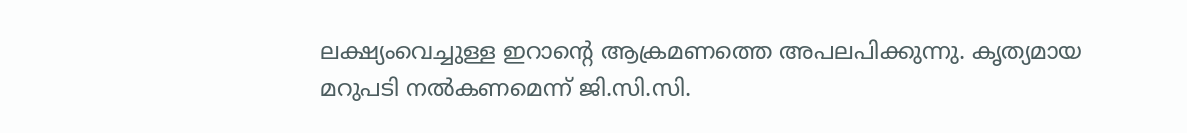ലക്ഷ്യംവെച്ചുള്ള ഇറാന്റെ ആക്രമണത്തെ അപലപിക്കുന്നു. കൃത്യമായ മറുപടി നൽകണമെന്ന് ജി.സി.സി.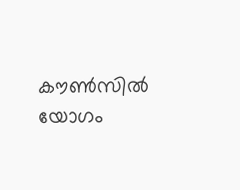കൗൺസിൽ യോഗം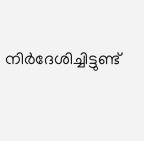നിർദേശിച്ചിട്ടുണ്ട്